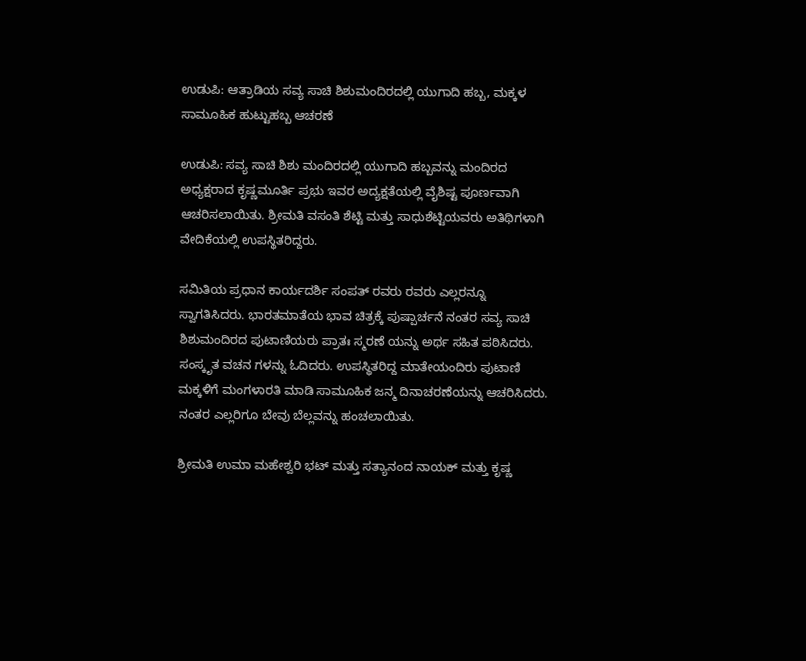ಉಡುಪಿ: ಆತ್ರಾಡಿಯ ಸವ್ಯ ಸಾಚಿ ಶಿಶುಮಂದಿರದಲ್ಲಿ ಯುಗಾದಿ ಹಬ್ಬ, ಮಕ್ಕಳ ಸಾಮೂಹಿಕ ಹುಟ್ಟುಹಬ್ಬ ಆಚರಣೆ

ಉಡುಪಿ: ಸವ್ಯ ಸಾಚಿ ಶಿಶು ಮಂದಿರದಲ್ಲಿ ಯುಗಾದಿ ಹಬ್ಬವನ್ನು ಮಂದಿರದ ಅಧ್ಯಕ್ಷರಾದ ಕೃಷ್ಣಮೂರ್ತಿ ಪ್ರಭು ಇವರ ಅದ್ಯಕ್ಷತೆಯಲ್ಲಿ ವೈಶಿಷ್ಟ ಪೂರ್ಣವಾಗಿ ಆಚರಿಸಲಾಯಿತು. ಶ್ರೀಮತಿ ವಸಂತಿ ಶೆಟ್ಟಿ ಮತ್ತು ಸಾಧುಶೆಟ್ಟಿಯವರು ಅತಿಥಿಗಳಾಗಿ ವೇದಿಕೆಯಲ್ಲಿ ಉಪಸ್ಥಿತರಿದ್ದರು.

ಸಮಿತಿಯ ಪ್ರಧಾನ ಕಾರ್ಯದರ್ಶಿ ಸಂಪತ್ ರವರು ರವರು ಎಲ್ಲರನ್ನೂ ಸ್ವಾಗತಿಸಿದರು. ಭಾರತಮಾತೆಯ ಭಾವ ಚಿತ್ರಕ್ಕೆ ಪುಷ್ಪಾರ್ಚನೆ ನಂತರ ಸವ್ಯ ಸಾಚಿ ಶಿಶುಮಂದಿರದ ಪುಟಾಣಿಯರು ಪ್ರಾತಃ ಸ್ಮರಣೆ ಯನ್ನು ಅರ್ಥ ಸಹಿತ ಪಠಿಸಿದರು. ಸಂಸ್ಕೃತ ವಚನ ಗಳನ್ನು ಓದಿದರು. ಉಪಸ್ಥಿತರಿದ್ದ ಮಾತೇಯಂದಿರು ಪುಟಾಣಿ ಮಕ್ಕಳಿಗೆ ಮಂಗಳಾರತಿ ಮಾಡಿ ಸಾಮೂಹಿಕ ಜನ್ಮ ದಿನಾಚರಣೆಯನ್ನು ಆಚರಿಸಿದರು. ನಂತರ ಎಲ್ಲರಿಗೂ ಬೇವು ಬೆಲ್ಲವನ್ನು ಹಂಚಲಾಯಿತು.

ಶ್ರೀಮತಿ ಉಮಾ ಮಹೇಶ್ವರಿ ಭಟ್ ಮತ್ತು ಸತ್ಯಾನಂದ ನಾಯಕ್ ಮತ್ತು ಕೃಷ್ಣ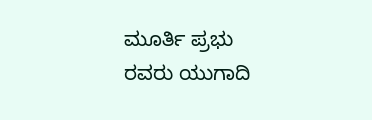ಮೂರ್ತಿ ಪ್ರಭು ರವರು ಯುಗಾದಿ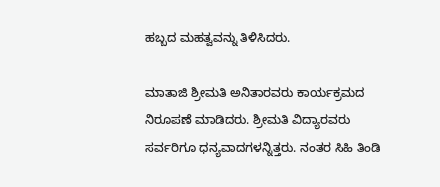ಹಬ್ಬದ ಮಹತ್ವವನ್ನು ತಿಳಿಸಿದರು.

ಮಾತಾಜಿ ಶ್ರೀಮತಿ ಅನಿತಾರವರು ಕಾರ್ಯಕ್ರಮದ ನಿರೂಪಣೆ ಮಾಡಿದರು. ಶ್ರೀಮತಿ ವಿದ್ಯಾರವರು ಸರ್ವರಿಗೂ ಧನ್ಯವಾದಗಳನ್ನಿತ್ತರು. ನಂತರ ಸಿಹಿ ತಿಂಡಿ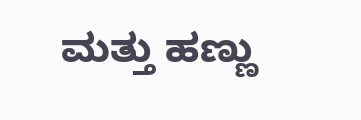ಮತ್ತು ಹಣ್ಣು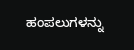ಹಂಪಲುಗಳನ್ನು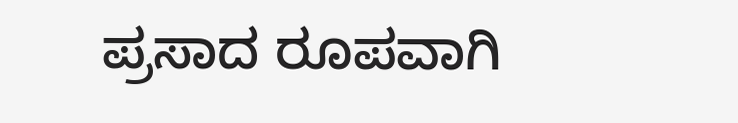ಪ್ರಸಾದ ರೂಪವಾಗಿ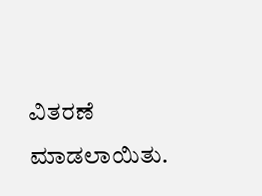ವಿತರಣೆ ಮಾಡಲಾಯಿತು.